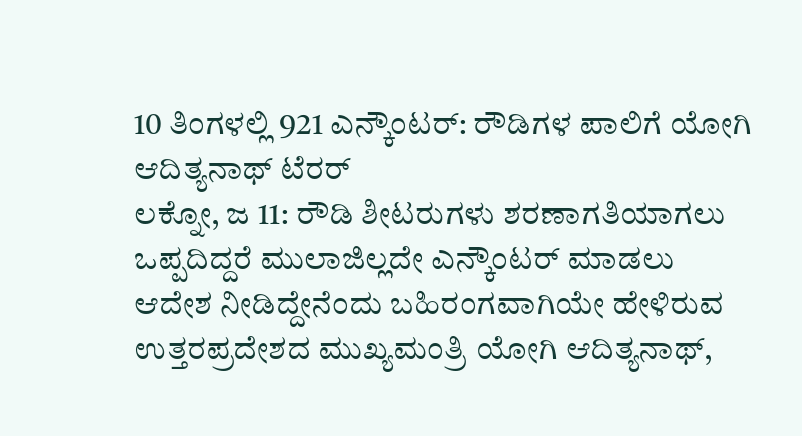10 ತಿಂಗಳಲ್ಲಿ 921 ಎನ್ಕೌಂಟರ್: ರೌಡಿಗಳ ಪಾಲಿಗೆ ಯೋಗಿ ಆದಿತ್ಯನಾಥ್ ಟೆರರ್
ಲಕ್ನೋ, ಜ 11: ರೌಡಿ ಶೀಟರುಗಳು ಶರಣಾಗತಿಯಾಗಲು ಒಪ್ಪದಿದ್ದರೆ ಮುಲಾಜಿಲ್ಲದೇ ಎನ್ಕೌಂಟರ್ ಮಾಡಲು ಆದೇಶ ನೀಡಿದ್ದೇನೆಂದು ಬಹಿರಂಗವಾಗಿಯೇ ಹೇಳಿರುವ ಉತ್ತರಪ್ರದೇಶದ ಮುಖ್ಯಮಂತ್ರಿ ಯೋಗಿ ಆದಿತ್ಯನಾಥ್,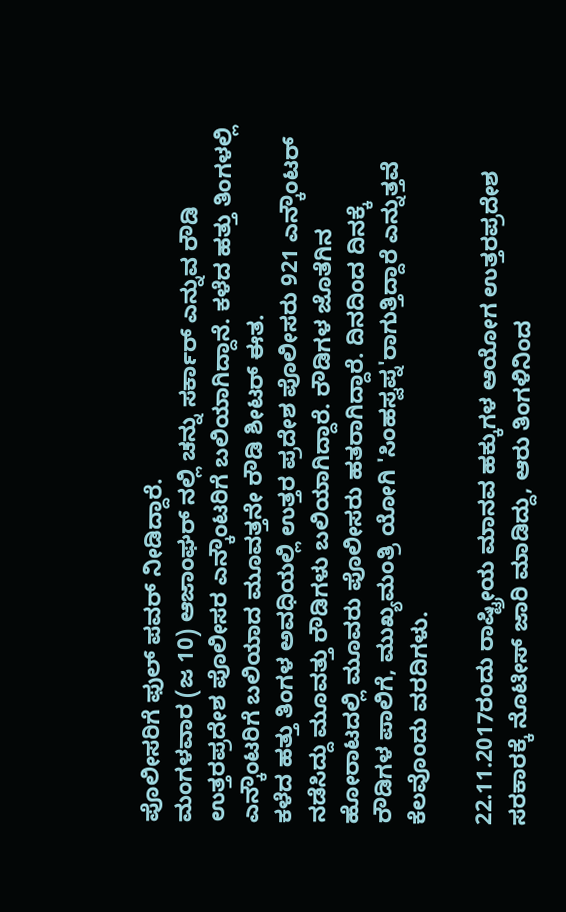ಪೊಲೀಸರಿಗೆ ಫುಲ್ ಪವರ್ ನೀಡಿದ್ದಾರೆ.
ಮಂಗಳವಾರ (ಜ 10) ಆಜಾಂಘರ್ ನಲ್ಲಿ ಚನ್ನು ಸರ್ಕಾರ್ ಎನ್ನುವ ರೌಡಿ ಉತ್ತರಪ್ರದೇಶ ಪೊಲೀಸರ ಎನ್ಕೌಂಟರಿಗೆ ಬಲಿಯಾಗಿದ್ದಾನೆ. ಕಳೆದ ಹತ್ತು ತಿಂಗಳಲ್ಲಿ ಎನ್ಕೌಂಟರಿಗೆ ಬಲಿಯಾದ ಮೂವತ್ತನೇ ರೌಡಿ ಶೀಟರ್ ಈತ.
ಕಳೆದ ಹತ್ತು ತಿಂಗಳ ಅವಧಿಯಲ್ಲಿ ಉತ್ತರ ಪ್ರದೇಶ ಪೊಲೀಸರು 921 ಎನ್ಕೌಂಟರ್ ನಡೆಸಿದ್ದು ಮೂವತ್ತು ರೌಡಿಗಳು ಬಲಿಯಾಗಿದ್ದಾರೆ. ರೌಡಿಗಳ ಜೊತೆಗಿನ ಹೋರಾಟದಲ್ಲಿ ಮೂವರು ಪೊಲೀಸರು ಹತರಾಗಿದ್ದಾರೆ. ದಿನದಿಂದ ದಿನಕ್ಕೆ ರೌಡಿಗಳ ಪಾಲಿಗೆ, ಮುಖ್ಯಮಂತ್ರಿ ಯೋಗಿ 'ಸಿಂಹಸ್ವಪ್ನ'ರಾಗುತ್ತಿದ್ದಾರೆ ಎನ್ನುತ್ತವೆ ಕೆಲವೊಂದು ವರದಿಗಳು.

22.11.2017ರಂದು ರಾಷ್ಟ್ರೀಯ ಮಾನವ ಹಕ್ಕುಗಳ ಆಯೋಗ ಉತ್ತರಪ್ರದೇಶ ಸರಕಾರಕ್ಕೆ ನೊಟೀಸ್ ಜಾರಿ ಮಾಡಿದ್ದು, ಆರು ತಿಂಗಳಿನಿಂದ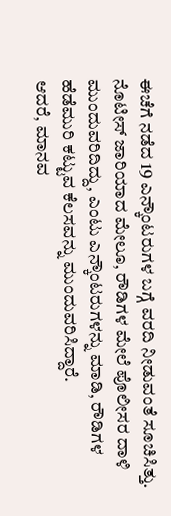ಈಚೆಗೆ ನಡೆದ 19 ಎನ್ಕೌಂಟರುಗಳ ಬಗ್ಗೆ ವರದಿ ನೀಡುವಂತೆ ಸೂಚಿಸಿತ್ತು.
ನೊಟೀಸ್ ಜಾರಿಯಾದ ಮೇಲೂ, ರೌಡಿಗಳ ಮೇಲೆ ಪೊಲೀಸರ ದಾಳಿ ಮುಂದುವರಿದಿದ್ದು, ಎಂಟು ಎನ್ಕೌಂಟರುಗಳನ್ನು ಮಾಡಿ, ರೌಡಿಗಳ ಹೆಡೆಮುರಿ ಕಟ್ಟುವ ಕೆಲಸವನ್ನು ಮುಂದುವರಿಸಿದ್ದಾರೆ.
ಆದರೆ, ಮಾನವ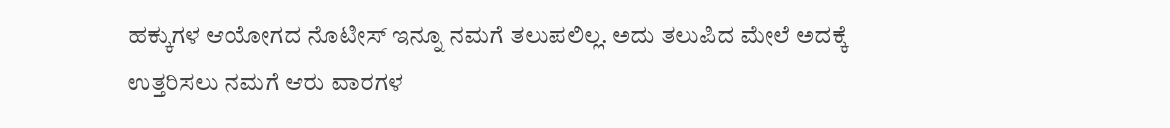ಹಕ್ಕುಗಳ ಆಯೋಗದ ನೊಟೀಸ್ ಇನ್ನೂ ನಮಗೆ ತಲುಪಲಿಲ್ಲ. ಅದು ತಲುಪಿದ ಮೇಲೆ ಅದಕ್ಕೆ ಉತ್ತರಿಸಲು ನಮಗೆ ಆರು ವಾರಗಳ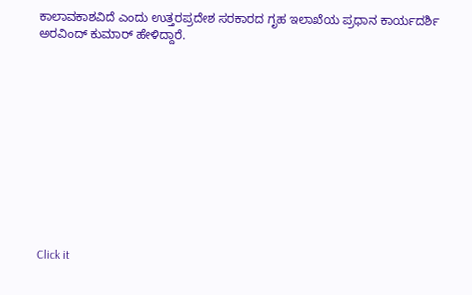ಕಾಲಾವಕಾಶವಿದೆ ಎಂದು ಉತ್ತರಪ್ರದೇಶ ಸರಕಾರದ ಗೃಹ ಇಲಾಖೆಯ ಪ್ರಧಾನ ಕಾರ್ಯದರ್ಶಿ ಅರವಿಂದ್ ಕುಮಾರ್ ಹೇಳಿದ್ದಾರೆ.












Click it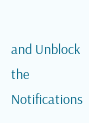and Unblock the Notifications